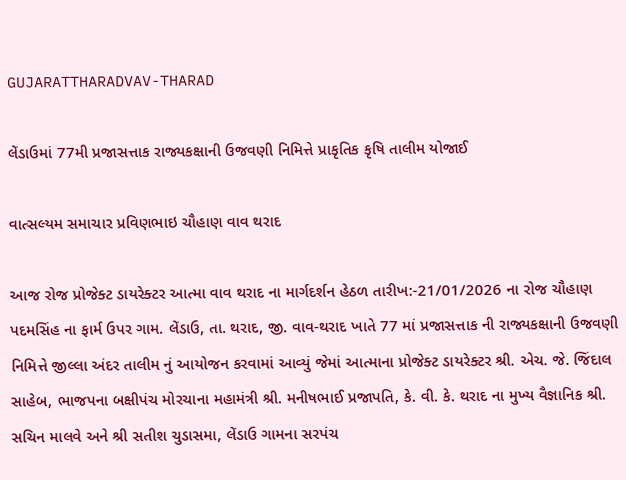GUJARATTHARADVAV-THARAD

લેંડાઉમાં 77મી પ્રજાસત્તાક રાજ્યકક્ષાની ઉજવણી નિમિત્તે પ્રાકૃતિક કૃષિ તાલીમ યોજાઈ

વાત્સલ્યમ સમાચાર પ્રવિણભાઇ ચૌહાણ વાવ થરાદ

આજ રોજ પ્રોજેક્ટ ડાયરેક્ટર આત્મા વાવ થરાદ ના માર્ગદર્શન હેઠળ તારીખ:-21/01/2026 ના રોજ ચૌહાણ પદમસિંહ ના ફાર્મ ઉપર ગામ. લેંડાઉ, તા. થરાદ, જી. વાવ-થરાદ ખાતે 77 માં પ્રજાસત્તાક ની રાજ્યકક્ષાની ઉજવણી નિમિત્તે જીલ્લા અંદર તાલીમ નું આયોજન કરવામાં આવ્યું જેમાં આત્માના પ્રોજેક્ટ ડાયરેક્ટર શ્રી. એચ. જે. જિંદાલ સાહેબ, ભાજપના બક્ષીપંચ મોરચાના મહામંત્રી શ્રી. મનીષભાઈ પ્રજાપતિ, કે. વી. કે. થરાદ ના મુખ્ય વૈજ્ઞાનિક શ્રી. સચિન માલવે અને શ્રી સતીશ ચુડાસમા, લેંડાઉ ગામના સરપંચ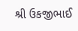શ્રી ઉકજીભાઈ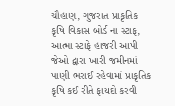ચૌહાણ, ગુજરાત પ્રાકૃતિક કૃષિ વિકાસ બોર્ડ ના સ્ટાફ, આત્મા સ્ટાફે હાજરી આપી જેઓ દ્વારા ખારી જમીનમાં પાણી ભરાઈ રહેવામાં પ્રાકૃતિક કૃષિ કઈ રીતે ફાયદો કરવી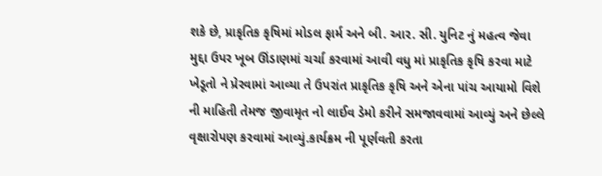શકે છે, પ્રાકૃતિક કૃષિમાં મોડલ ફાર્મ અને બી. આર. સી. યુનિટ નું મહત્વ જેવા મુદ્દા ઉપર ખૂબ ઊંડાણમાં ચર્ચા કરવામાં આવી વધુ માં પ્રાકૃતિક કૃષિ કરવા માટે ખેડૂતો ને પ્રેરવામાં આવ્યા તે ઉપરાંત પ્રાકૃતિક કૃષિ અને એના પાંચ આયામો વિશે ની માહિતી તેમજ જીવામૃત નો લાઈવ ડેમો કરીને સમજાવવામાં આવ્યું અને છેલ્લે વૃક્ષારોપણ કરવામાં આવ્યું.કાર્યક્રમ ની પૂર્ણવતી કરતા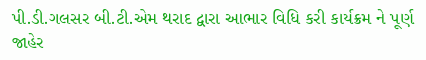પી.ડી.ગલસર બી.ટી.એમ થરાદ દ્વારા આભાર વિધિ કરી કાર્યક્રમ ને પૂર્ણ જાહેર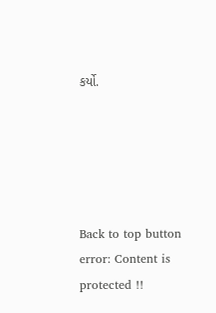કર્યો.





Back to top button
error: Content is protected !!